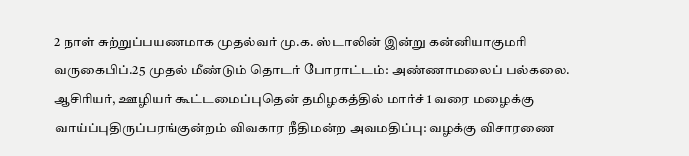2 நாள் சுற்றுப்பயணமாக முதல்வர் மு.க. ஸ்டாலின் இன்று கன்னியாகுமரி வருகைபிப்.25 முதல் மீண்டும் தொடர் போராட்டம்: அண்ணாமலைப் பல்கலை. ஆசிரியர், ஊழியர் கூட்டமைப்புதென் தமிழகத்தில் மார்ச் 1 வரை மழைக்கு வாய்ப்புதிருப்பரங்குன்றம் விவகார நீதிமன்ற அவமதிப்பு: வழக்கு விசாரணை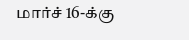மார்ச் 16-க்கு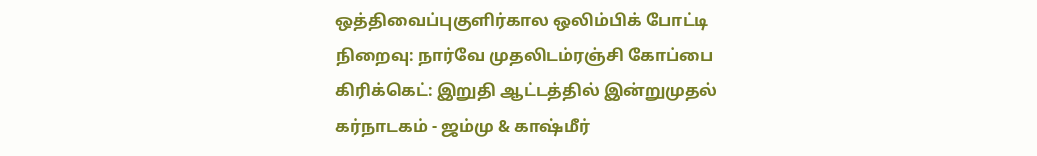ஒத்திவைப்புகுளிர்கால ஒலிம்பிக் போட்டி நிறைவு: நார்வே முதலிடம்ரஞ்சி கோப்பை கிரிக்கெட்: இறுதி ஆட்டத்தில் இன்றுமுதல் கர்நாடகம் - ஜம்மு & காஷ்மீர்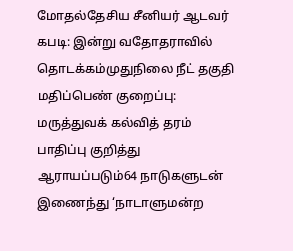மோதல்தேசிய சீனியர் ஆடவர் கபடி: இன்று வதோதராவில் தொடக்கம்முதுநிலை நீட் தகுதி மதிப்பெண் குறைப்பு: மருத்துவக் கல்வித் தரம் பாதிப்பு குறித்து ஆராயப்படும்64 நாடுகளுடன் இணைந்து ‘நாடாளுமன்ற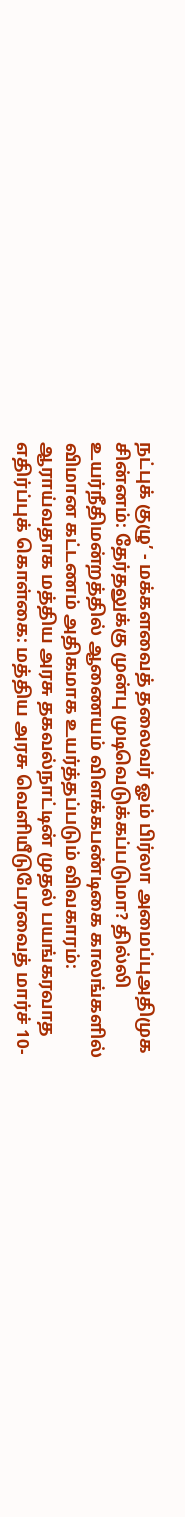நட்புக் குழு’ - மக்களவைத் தலைவர் ஓம் பிர்லா அமைப்புஅதிமுக சின்னம்: தேர்தலுக்கு முன்பு முடிவெடுக்கப்படுமா? தில்லி உயர்நீதிமன்றத்தில் ஆணையம் விளக்கபண்டிகை காலங்களில் விமான கட்டணம் அதிகமாக உயர்த்தப்படும் விவகாரம்: ஆராய்வதாக மத்திய அரசு தகவல்நாட்டின் முதல் பயங்கரவாத எதிர்ப்புக் கொள்கை: மத்திய அரசு வெளியீடுபேரவைத் மார்ச் 10-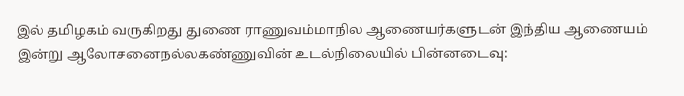இல் தமிழகம் வருகிறது துணை ராணுவம்மாநில ஆணையர்களுடன் இந்திய ஆணையம் இன்று ஆலோசனைநல்லகண்ணுவின் உடல்நிலையில் பின்னடைவு: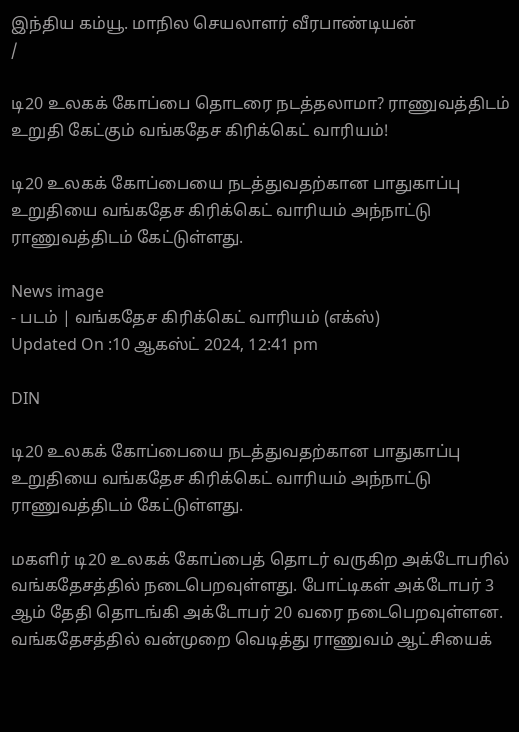இந்திய கம்யூ. மாநில செயலாளர் வீரபாண்டியன்
/

டி20 உலகக் கோப்பை தொடரை நடத்தலாமா? ராணுவத்திடம் உறுதி கேட்கும் வங்கதேச கிரிக்கெட் வாரியம்!

டி20 உலகக் கோப்பையை நடத்துவதற்கான பாதுகாப்பு உறுதியை வங்கதேச கிரிக்கெட் வாரியம் அந்நாட்டு ராணுவத்திடம் கேட்டுள்ளது.

News image
- படம் | வங்கதேச கிரிக்கெட் வாரியம் (எக்ஸ்)
Updated On :10 ஆகஸ்ட் 2024, 12:41 pm

DIN

டி20 உலகக் கோப்பையை நடத்துவதற்கான பாதுகாப்பு உறுதியை வங்கதேச கிரிக்கெட் வாரியம் அந்நாட்டு ராணுவத்திடம் கேட்டுள்ளது.

மகளிர் டி20 உலகக் கோப்பைத் தொடர் வருகிற அக்டோபரில் வங்கதேசத்தில் நடைபெறவுள்ளது. போட்டிகள் அக்டோபர் 3 ஆம் தேதி தொடங்கி அக்டோபர் 20 வரை நடைபெறவுள்ளன. வங்கதேசத்தில் வன்முறை வெடித்து ராணுவம் ஆட்சியைக்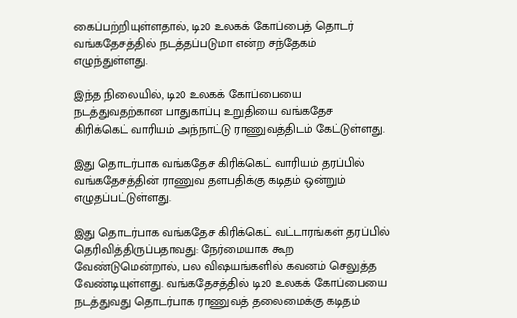கைப்பற்றியுள்ளதால், டி20 உலகக் கோப்பைத் தொடர் வங்கதேசத்தில் நடத்தப்படுமா என்ற சந்தேகம் எழுந்துள்ளது.

இந்த நிலையில், டி20 உலகக் கோப்பையை நடத்துவதற்கான பாதுகாப்பு உறுதியை வங்கதேச கிரிக்கெட் வாரியம் அந்நாட்டு ராணுவத்திடம் கேட்டுள்ளது.

இது தொடர்பாக வங்கதேச கிரிக்கெட் வாரியம் தரப்பில் வங்கதேசத்தின் ராணுவ தளபதிக்கு கடிதம் ஒன்றும் எழுதப்பட்டுள்ளது.

இது தொடர்பாக வங்கதேச கிரிக்கெட் வட்டாரங்கள் தரப்பில் தெரிவித்திருப்பதாவது: நேர்மையாக கூற வேண்டுமென்றால், பல விஷயங்களில் கவனம் செலுத்த வேண்டியுள்ளது. வங்கதேசத்தில் டி20 உலகக் கோப்பையை நடத்துவது தொடர்பாக ராணுவத் தலைமைக்கு கடிதம்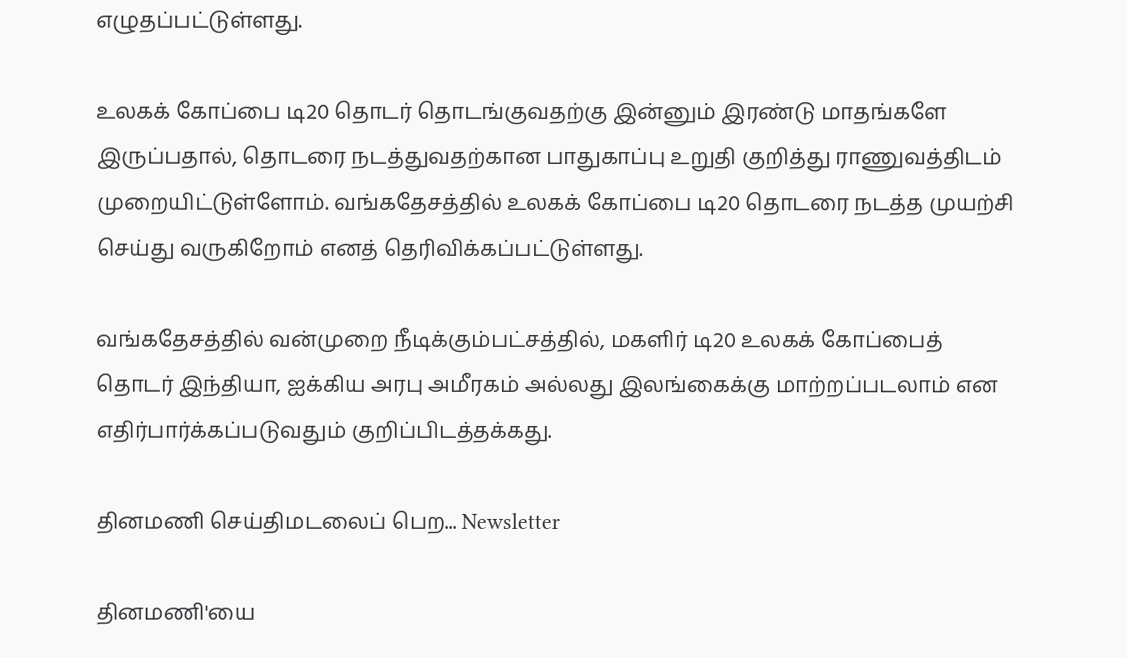எழுதப்பட்டுள்ளது.

உலகக் கோப்பை டி20 தொடர் தொடங்குவதற்கு இன்னும் இரண்டு மாதங்களே இருப்பதால், தொடரை நடத்துவதற்கான பாதுகாப்பு உறுதி குறித்து ராணுவத்திடம் முறையிட்டுள்ளோம். வங்கதேசத்தில் உலகக் கோப்பை டி20 தொடரை நடத்த முயற்சி செய்து வருகிறோம் எனத் தெரிவிக்கப்பட்டுள்ளது.

வங்கதேசத்தில் வன்முறை நீடிக்கும்பட்சத்தில், மகளிர் டி20 உலகக் கோப்பைத் தொடர் இந்தியா, ஐக்கிய அரபு அமீரகம் அல்லது இலங்கைக்கு மாற்றப்படலாம் என எதிர்பார்க்கப்படுவதும் குறிப்பிடத்தக்கது.

தினமணி செய்திமடலைப் பெற... Newsletter

தினமணி'யை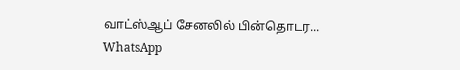வாட்ஸ்ஆப் சேனலில் பின்தொடர... WhatsApp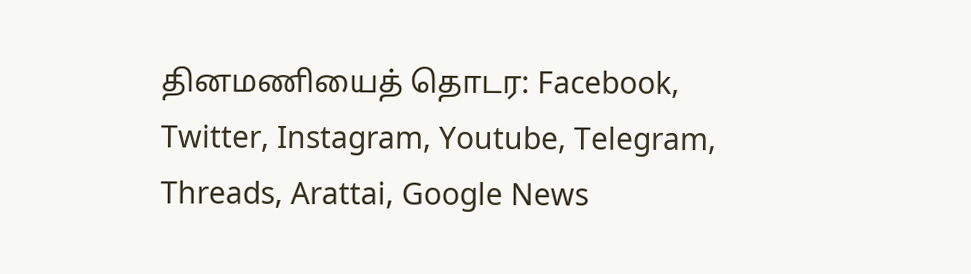தினமணியைத் தொடர: Facebook, Twitter, Instagram, Youtube, Telegram, Threads, Arattai, Google News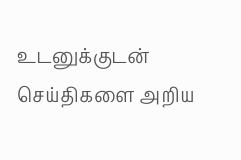உடனுக்குடன் செய்திகளை அறிய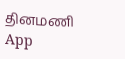தினமணி App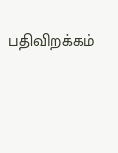பதிவிறக்கம்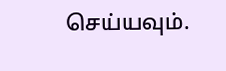செய்யவும்.